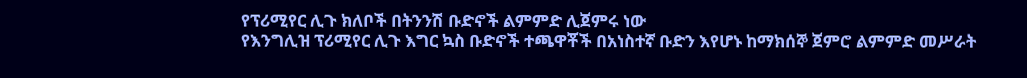የፕሪሚየር ሊጉ ክለቦች በትንንሽ ቡድኖች ልምምድ ሊጀምሩ ነው
የእንግሊዝ ፕሪሚየር ሊጉ እግር ኳስ ቡድኖች ተጫዋቾች በአነስተኛ ቡድን እየሆኑ ከማክሰኞ ጀምሮ ልምምድ መሥራት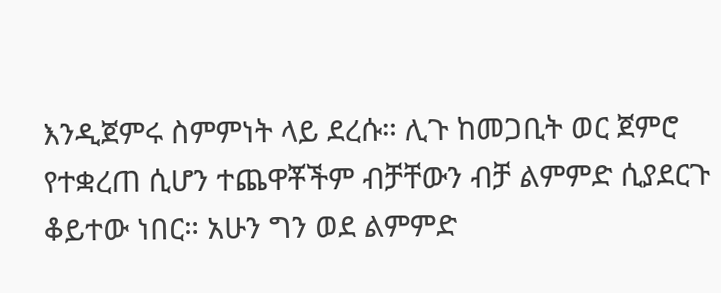እንዲጀምሩ ስምምነት ላይ ደረሱ። ሊጉ ከመጋቢት ወር ጀምሮ የተቋረጠ ሲሆን ተጨዋቾችም ብቻቸውን ብቻ ልምምድ ሲያደርጉ ቆይተው ነበር። አሁን ግን ወደ ልምምድ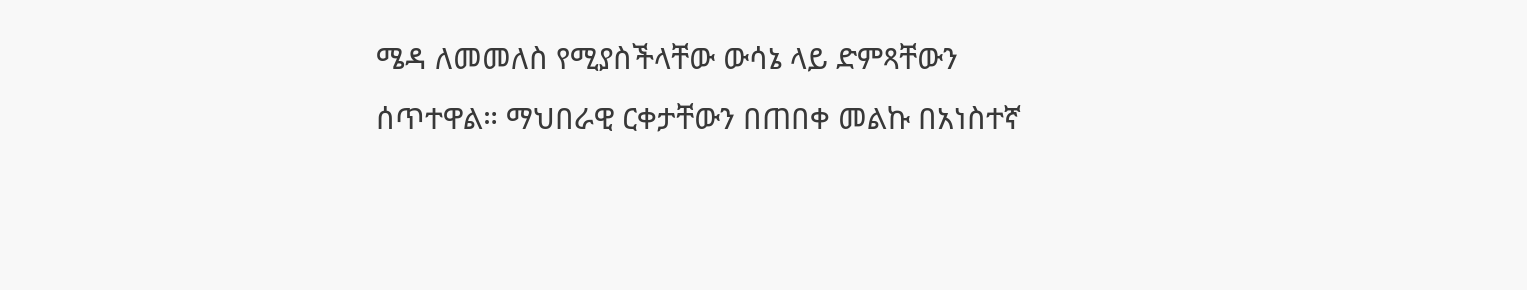ሜዳ ለመመለስ የሚያስችላቸው ውሳኔ ላይ ድምጻቸውን ሰጥተዋል። ማህበራዊ ርቀታቸውን በጠበቀ መልኩ በአነስተኛ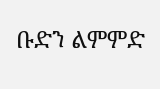ቡድን ልምምድ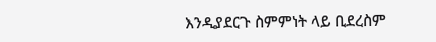እንዲያደርጉ ስምምነት ላይ ቢደረስም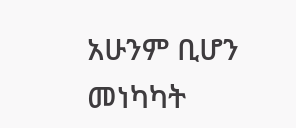አሁንም ቢሆን መነካካት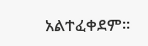አልተፈቀደም።